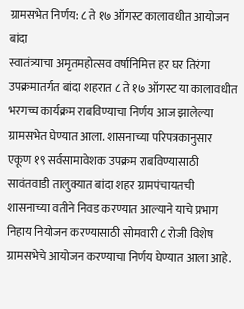ग्रामसभेत निर्णय: ८ ते १७ ऑगस्ट कालावधीत आयोजन
बांदा
स्वातंत्र्याचा अमृतमहोत्सव वर्षानिमित्त हर घर तिरंगा उपक्रमातर्गत बांदा शहरात ८ ते १७ ऑगस्ट या कालावधीत भरगच्च कार्यक्रम राबविण्याचा निर्णय आज झालेल्या ग्रामसभेत घेण्यात आला. शासनाच्या परिपत्रकानुसार एकूण १९ सर्वसामावेशक उपक्रम राबविण्यासाठी सावंतवाडी तालुक्यात बांदा शहर ग्रामपंचायतची शासनाच्या वतीने निवड करण्यात आल्याने याचे प्रभाग निहाय नियोजन करण्यासाठी सोमवारी ८ रोजी विशेष ग्रामसभेचे आयोजन करण्याचा निर्णय घेण्यात आला आहे.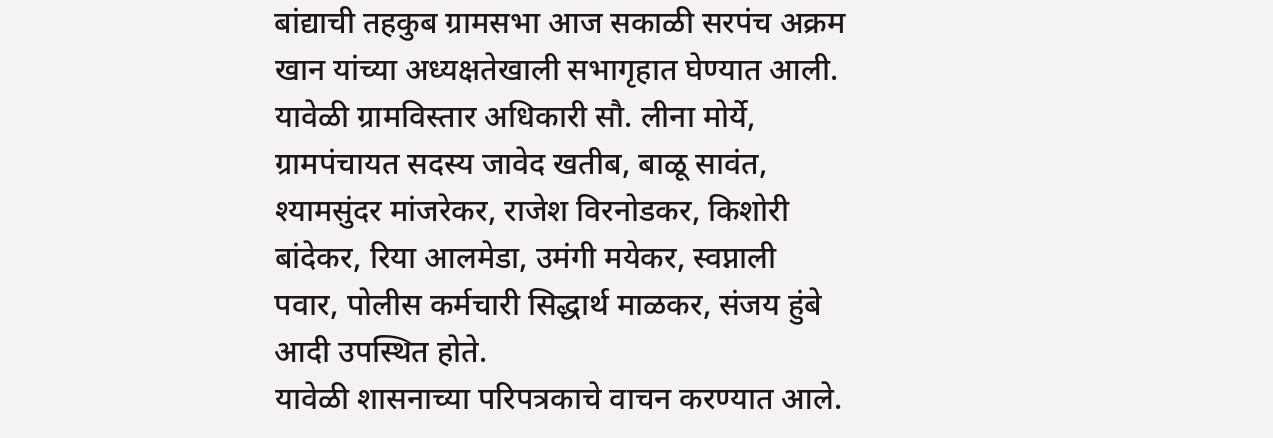बांद्याची तहकुब ग्रामसभा आज सकाळी सरपंच अक्रम खान यांच्या अध्यक्षतेखाली सभागृहात घेण्यात आली. यावेळी ग्रामविस्तार अधिकारी सौ. लीना मोर्ये, ग्रामपंचायत सदस्य जावेद खतीब, बाळू सावंत, श्यामसुंदर मांजरेकर, राजेश विरनोडकर, किशोरी बांदेकर, रिया आलमेडा, उमंगी मयेकर, स्वप्नाली पवार, पोलीस कर्मचारी सिद्धार्थ माळकर, संजय हुंबे आदी उपस्थित होते.
यावेळी शासनाच्या परिपत्रकाचे वाचन करण्यात आले.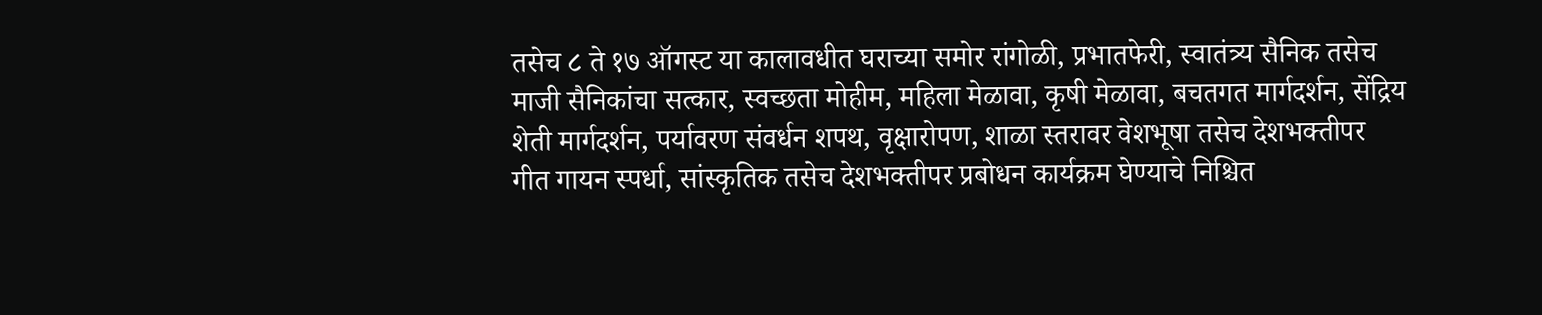तसेच ८ ते १७ ऑगस्ट या कालावधीत घराच्या समोर रांगोळी, प्रभातफेरी, स्वातंत्र्य सैनिक तसेच माजी सैनिकांचा सत्कार, स्वच्छता मोहीम, महिला मेळावा, कृषी मेळावा, बचतगत मार्गदर्शन, सेंद्रिय शेती मार्गदर्शन, पर्यावरण संवर्धन शपथ, वृक्षारोपण, शाळा स्तरावर वेशभूषा तसेच देशभक्तीपर गीत गायन स्पर्धा, सांस्कृतिक तसेच देशभक्तीपर प्रबोधन कार्यक्रम घेण्याचे निश्चित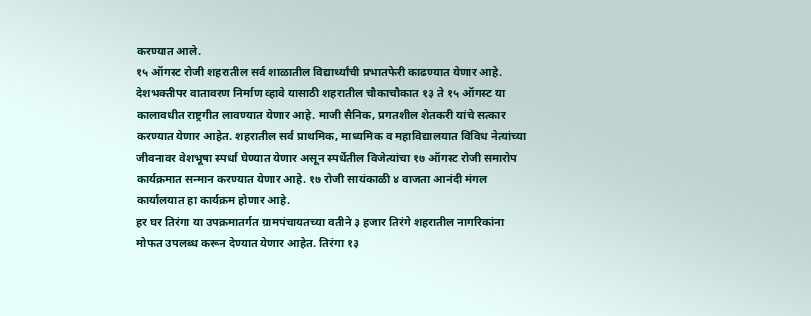करण्यात आले.
१५ ऑगस्ट रोजी शहरातील सर्व शाळातील विद्यार्थ्यांची प्रभातफेरी काढण्यात येणार आहे. देशभक्तीपर वातावरण निर्माण व्हावे यासाठी शहरातील चौकाचौकात १३ ते १५ ऑगस्ट या कालावधीत राष्ट्रगीत लावण्यात येणार आहे. माजी सैनिक, प्रगतशील शेतकरी यांचे सत्कार करण्यात येणार आहेत. शहरातील सर्व प्राथमिक, माध्यमिक व महाविद्यालयात विविध नेत्यांच्या जीवनावर वेशभूषा स्पर्धा घेण्यात येणार असून स्पर्धेतील विजेत्यांचा १७ ऑगस्ट रोजी समारोप कार्यक्रमात सन्मान करण्यात येणार आहे. १७ रोजी सायंकाळी ४ वाजता आनंदी मंगल कार्यालयात हा कार्यक्रम होणार आहे.
हर घर तिरंगा या उपक्रमातर्गत ग्रामपंचायतच्या वतीने ३ हजार तिरंगे शहरातील नागरिकांना मोफत उपलब्ध करून देण्यात येणार आहेत. तिरंगा १३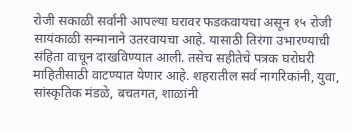रोजी सकाळी सर्वांनी आपल्या घरावर फडकवायचा असून १५ रोजी सायंकाळी सन्मानाने उतरवायचा आहे. यासाठी तिरंगा उभारण्याची संहिता वाचून दाखविण्यात आली. तसेच सहीतेचे पत्रक घरोघरी माहितीसाठी वाटण्यात येणार आहे. शहरातील सर्व नागरिकांनी, युवा, सांस्कृतिक मंडळे, बचतगत, शाळांनी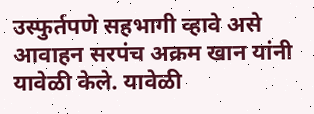उस्फुर्तपणे सहभागी व्हावे असे आवाहन सरपंच अक्रम खान यांनी यावेळी केले. यावेळी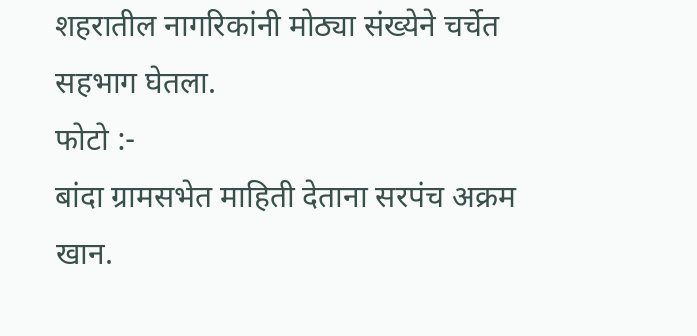शहरातील नागरिकांनी मोठ्या संख्येने चर्चेत सहभाग घेतला.
फोटो :-
बांदा ग्रामसभेत माहिती देताना सरपंच अक्रम खान.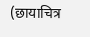(छायाचित्र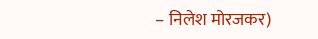– निलेश मोरजकर)